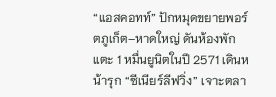“แอสคอทท์” ปักหมุดขยายพอร์ตภูเก็ต–หาดใหญ่ ดันห้องพักแตะ 1 หมื่นยูนิตในปี 2571 เดินหน้ารุก “ซีเนียร์ลีฟวิ่ง” เจาะตลา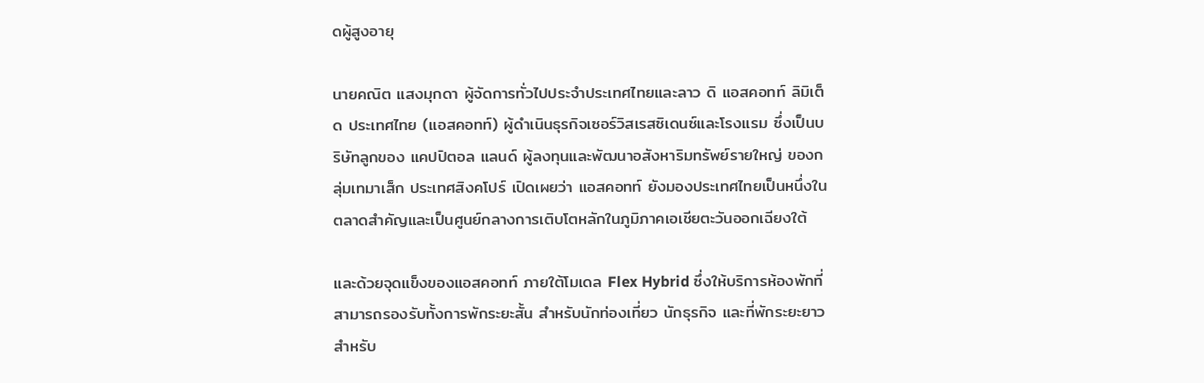ดผู้สูงอายุ

นายคณิต แสงมุกดา ผู้จัดการทั่วไปประจำประเทศไทยและลาว ดิ แอสคอทท์ ลิมิเต็ด ประเทศไทย (แอสคอทท์) ผู้ดำเนินธุรกิจเซอร์วิสเรสซิเดนซ์และโรงแรม ซึ่งเป็นบริษัทลูกของ แคปปิตอล แลนด์ ผู้ลงทุนและพัฒนาอสังหาริมทรัพย์รายใหญ่ ของกลุ่มเทมาเส็ก ประเทศสิงคโปร์ เปิดเผยว่า แอสคอทท์ ยังมองประเทศไทยเป็นหนึ่งในตลาดสำคัญและเป็นศูนย์กลางการเติบโตหลักในภูมิภาคเอเชียตะวันออกเฉียงใต้

และด้วยจุดแข็งของแอสคอทท์ ภายใต้โมเดล Flex Hybrid ซึ่งให้บริการห้องพักที่สามารถรองรับทั้งการพักระยะสั้น สำหรับนักท่องเที่ยว นักธุรกิจ และที่พักระยะยาว สำหรับ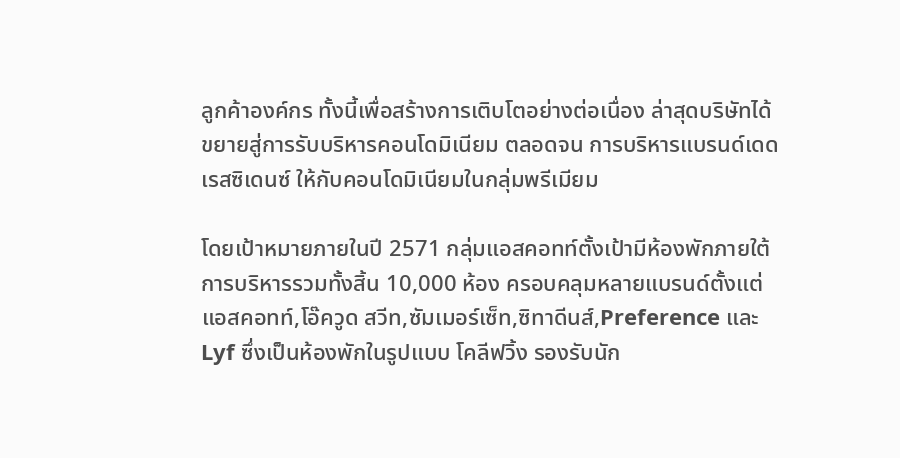ลูกค้าองค์กร ทั้งนี้เพื่อสร้างการเติบโตอย่างต่อเนื่อง ล่าสุดบริษัทได้ขยายสู่การรับบริหารคอนโดมิเนียม ตลอดจน การบริหารแบรนด์เดด เรสซิเดนซ์ ให้กับคอนโดมิเนียมในกลุ่มพรีเมียม

โดยเป้าหมายภายในปี 2571 กลุ่มแอสคอทท์ตั้งเป้ามีห้องพักภายใต้การบริหารรวมทั้งสิ้น 10,000 ห้อง ครอบคลุมหลายแบรนด์ตั้งแต่ แอสคอทท์,โอ๊ควูด สวีท,ซัมเมอร์เซ็ท,ซิทาดีนส์,Preference และ Lyf ซึ่งเป็นห้องพักในรูปแบบ โคลีฟวิ้ง รองรับนัก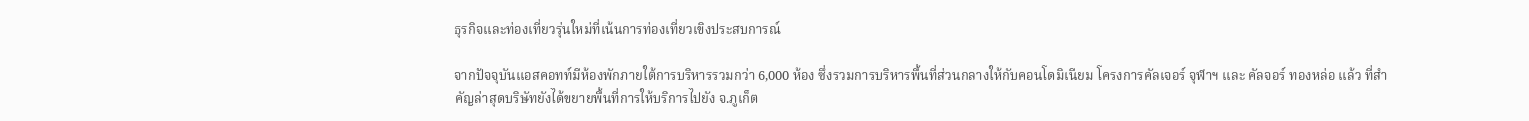ธุรกิจและท่องเที่ยวรุ่นใหม่ที่เน้นการท่องเที่ยวเขิงประสบการณ์

จากปัจจุบันแอสคอทท์มีห้องพักภายใต้การบริหารรวมกว่า 6,000 ห้อง ซึ่งรวมการบริหารพื้นที่ส่วนกลางให้กับคอนโดมิเนียม โครงการคัลเจอร์ จุฬาฯ และ คัลจอร์ ทองหล่อ แล้ว ที่สำคัญล่าสุดบริษัทยังได้ขยายพื้นที่การให้บริการไปยัง จ.ภูเก็ต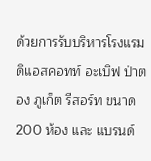ด้วยการรับบริหารโรงแรมดิแอสคอทท์ อะเบิฟ ป่าตอง ภูเก็ต รีสอร์ท ขนาด 200 ห้อง และ แบรนด์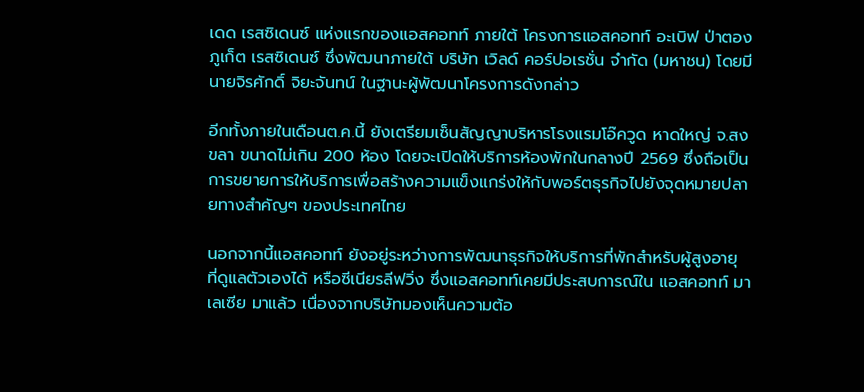เดด เรสซิเดนซ์ แห่งแรกของแอสคอทท์ ภายใต้ โครงการแอสคอทท์ อะเบิฟ ป่าตอง ภูเก็ต เรสซิเดนซ์ ซึ่งพัฒนาภายใต้ บริษัท เวิลด์ คอร์ปอเรชั่น จำกัด (มหาชน) โดยมีนายจิรศักดิ์ จิยะจันทน์ ในฐานะผู้พัฒนาโครงการดังกล่าว

อีกทั้งภายในเดือนต.ค.นี้ ยังเตรียมเซ็นสัญญาบริหารโรงแรมโอ๊ควูด หาดใหญ่ จ.สงขลา ขนาดไม่เกิน 200 ห้อง โดยจะเปิดให้บริการห้องพักในกลางปี 2569 ซึ่งถือเป็นการขยายการให้บริการเพื่อสร้างความแข็งแกร่งให้กับพอร์ตธุรกิจไปยังจุดหมายปลายทางสำคัญๆ ของประเทศไทย

นอกจากนี้แอสคอทท์ ยังอยู่ระหว่างการพัฒนาธุรกิจให้บริการที่พักสำหรับผู้สูงอายุ ที่ดูแลตัวเองได้ หรือซีเนียรลีฟวิ่ง ซึ่งแอสคอทท์เคยมีประสบการณ์ใน แอสคอทท์ มาเลเซีย มาแล้ว เนื่องจากบริษัทมองเห็นความต้อ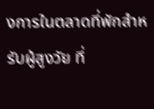งการในตลาดที่พักสำหรับผู้สูงวัย ที่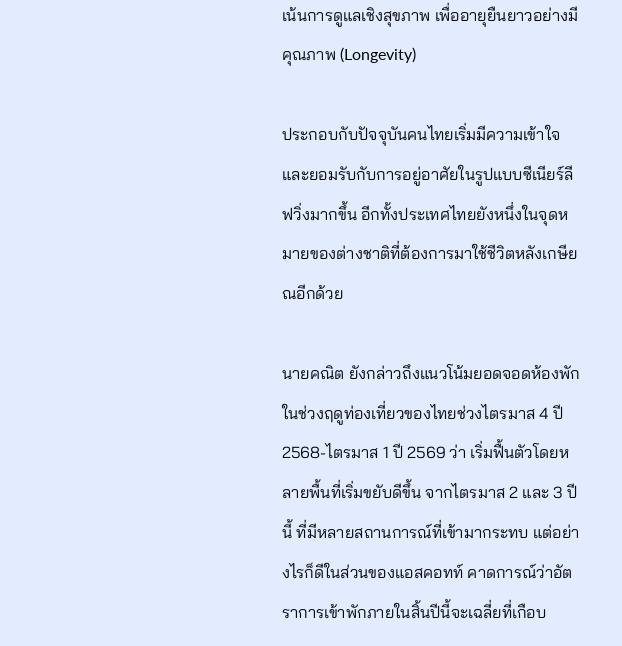เน้นการดูแลเชิงสุขภาพ เพื่ออายุยืนยาวอย่างมีคุณภาพ (Longevity)

ประกอบกับปัจจุบันคนไทยเริ่มมีความเข้าใจและยอมรับกับการอยู่อาศัยในรูปแบบซีเนียร์ลีฟวิ่งมากขึ้น อีกทั้งประเทศไทยยังหนึ่งในจุดหมายของต่างชาติที่ต้องการมาใช้ชีวิตหลังเกษียณอีกด้วย

นายคณิต ยังกล่าวถึงแนวโน้มยอดจอดห้องพักในช่วงฤดูท่องเที่ยวของไทยช่วงไตรมาส 4 ปี 2568-ไตรมาส 1 ปี 2569 ว่า เริ่มฟื้นตัวโดยหลายพื้นที่เริ่มขยับดีขึ้น จากไตรมาส 2 และ 3 ปีนี้ ที่มีหลายสถานการณ์ที่เข้ามากระทบ แต่อย่างไรก็ดีในส่วนของแอสคอทท์ คาดการณ์ว่าอัตราการเข้าพักภายในสิ้นปีนี้จะเฉลี่ยที่เกือบ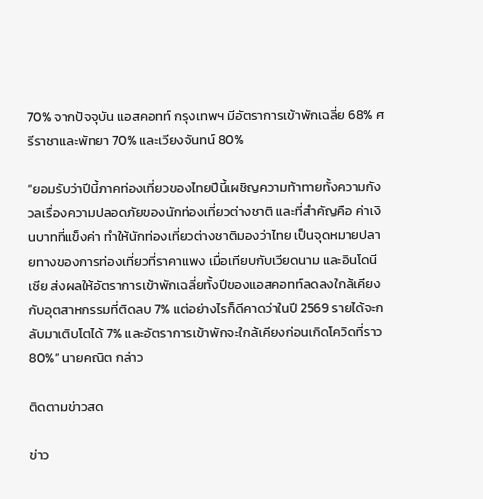70% จากปัจจุบัน แอสคอทท์ กรุงเทพฯ มีอัตราการเข้าพักเฉลี่ย 68% ศรีราชาและพัทยา 70% และเวียงจันทน์ 80%

“ยอมรับว่าปีนี้ภาคท่องเที่ยวของไทยปีนี้เผชิญความท้าทายทั้งความกังวลเรื่องความปลอดภัยของนักท่องเที่ยวต่างชาติ และที่สำคัญคือ ค่าเงินบาทที่แข็งค่า ทำให้นักท่องเที่ยวต่างชาติมองว่าไทย เป็นจุดหมายปลายทางของการท่องเที่ยวที่ราคาแพง เมื่อเทียบกับเวียดนาม และอินโดนีเซีย ส่งผลให้อัตราการเข้าพักเฉลี่ยทั้งปีของแอสคอทท์ลดลงใกล้เคียงกับอุตสาหกรรมที่ติดลบ 7% แต่อย่างไรก็ดีคาดว่าในปี 2569 รายได้จะกลับมาเติบโตได้ 7% และอัตราการเข้าพักจะใกล้เคียงก่อนเกิดโควิดที่ราว 80%” นายคณิต กล่าว

ติดตามข่าวสด

ข่าว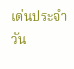เด่นประจำวัน